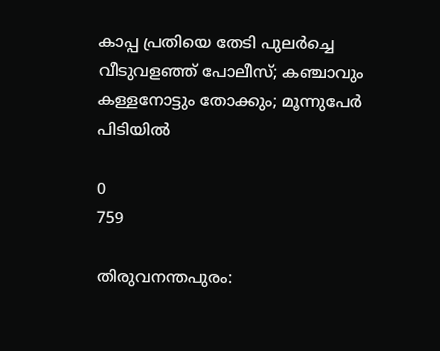കാപ്പ പ്രതിയെ തേടി പുലർച്ചെ വീടുവളഞ്ഞ് പോലീസ്; കഞ്ചാവും കള്ളനോട്ടും തോക്കും; മൂന്നുപേർ പിടിയിൽ

0
759

തിരുവനന്തപുരം: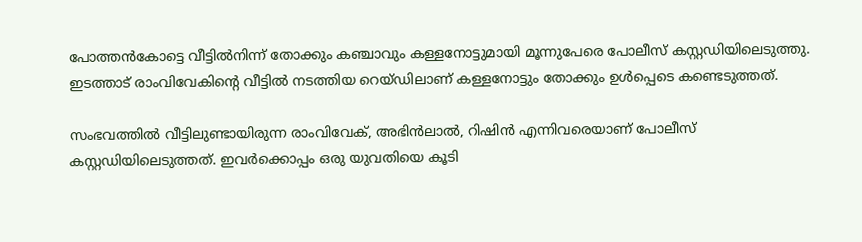പോത്തന്‍കോട്ടെ വീട്ടില്‍നിന്ന് തോക്കും കഞ്ചാവും കള്ളനോട്ടുമായി മൂന്നുപേരെ പോലീസ് കസ്റ്റഡിയിലെടുത്തു. ഇടത്താട് രാംവിവേകിന്റെ വീട്ടില്‍ നടത്തിയ റെയ്ഡിലാണ് കള്ളനോട്ടും തോക്കും ഉള്‍പ്പെടെ കണ്ടെടുത്തത്.

സംഭവത്തില്‍ വീട്ടിലുണ്ടായിരുന്ന രാംവിവേക്, അഭിന്‍ലാല്‍, റിഷിന്‍ എന്നിവരെയാണ് പോലീസ് കസ്റ്റഡിയിലെടുത്തത്. ഇവര്‍ക്കൊപ്പം ഒരു യുവതിയെ കൂടി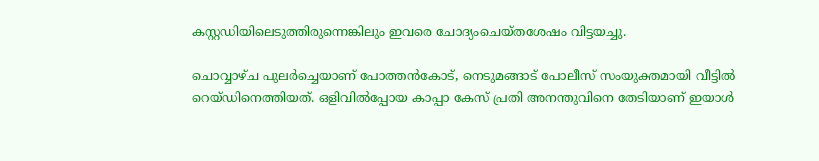കസ്റ്റഡിയിലെടുത്തിരുന്നെങ്കിലും ഇവരെ ചോദ്യംചെയ്തശേഷം വിട്ടയച്ചു.

ചൊവ്വാഴ്ച പുലര്‍ച്ചെയാണ് പോത്തന്‍കോട്, നെടുമങ്ങാട് പോലീസ് സംയുക്തമായി വീട്ടില്‍ റെയ്ഡിനെത്തിയത്. ഒളിവില്‍പ്പോയ കാപ്പാ കേസ് പ്രതി അനന്തുവിനെ തേടിയാണ് ഇയാള്‍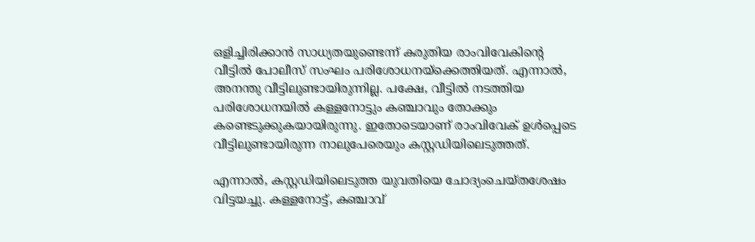ഒളിച്ചിരിക്കാന്‍ സാധ്യതയുണ്ടെന്ന് കരുതിയ രാംവിവേകിന്റെ വീട്ടില്‍ പോലീസ് സംഘം പരിശോധനയ്‌ക്കെത്തിയത്. എന്നാല്‍, അനന്തു വീട്ടിലുണ്ടായിരുന്നില്ല. പക്ഷേ, വീട്ടില്‍ നടത്തിയ പരിശോധനയില്‍ കള്ളനോട്ടും കഞ്ചാവും തോക്കും കണ്ടെടുക്കുകയായിരുന്നു. ഇതോടെയാണ് രാംവിവേക് ഉള്‍പ്പെടെ വീട്ടിലുണ്ടായിരുന്ന നാലുപേരെയും കസ്റ്റഡിയിലെടുത്തത്.

എന്നാല്‍, കസ്റ്റഡിയിലെടുത്ത യുവതിയെ ചോദ്യംചെയ്തശേഷം വിട്ടയച്ചു. കള്ളനോട്ട്, കഞ്ചാവ്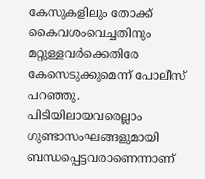കേസുകളിലും തോക്ക് കൈവശംവെച്ചതിനും മറ്റുള്ളവര്‍ക്കെതിരേ കേസെടുക്കുമെന്ന് പോലീസ് പറഞ്ഞു. പിടിയിലായവരെല്ലാം ഗുണ്ടാസംഘങ്ങളുമായി ബന്ധപ്പെട്ടവരാണെന്നാണ്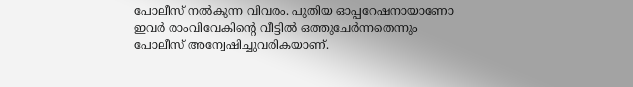പോലീസ് നല്‍കുന്ന വിവരം. പുതിയ ഓപ്പറേഷനായാണോ ഇവര്‍ രാംവിവേകിന്റെ വീട്ടില്‍ ഒത്തുചേര്‍ന്നതെന്നും പോലീസ് അന്വേഷിച്ചുവരികയാണ്.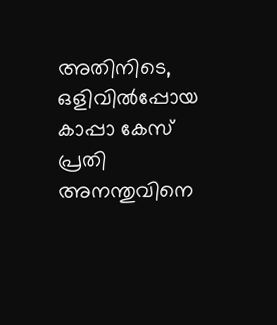അതിനിടെ, ഒളിവില്‍പ്പോയ കാപ്പാ കേസ് പ്രതി അനന്തുവിനെ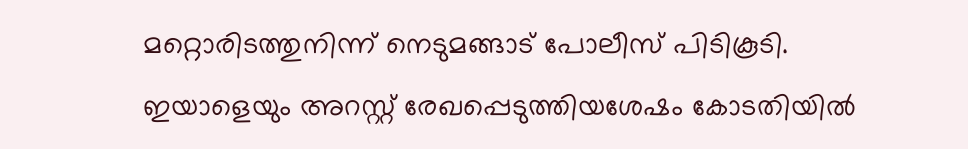മറ്റൊരിടത്തുനിന്ന് നെടുമങ്ങാട് പോലീസ് പിടികൂടി. ഇയാളെയും അറസ്റ്റ് രേഖപ്പെടുത്തിയശേഷം കോടതിയില്‍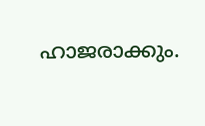ഹാജരാക്കും.